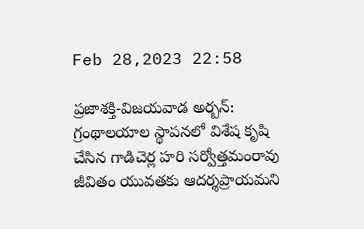Feb 28,2023 22:58

ప్రజాశక్తి-విజయవాడ అర్బన్‌: గ్రంథాలయాల స్థాపనలో విశేష కృషి చేసిన గాడిచెర్ల హరి సర్వోత్తమంరావు జీవితం యువతకు ఆదర్శప్రాయమని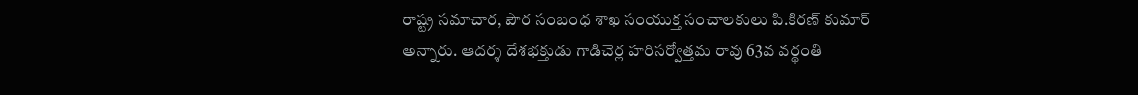రాష్ట్ర సమాచార, పౌర సంబంధ శాఖ సంయుక్త సంచాలకులు పి.కిరణ్‌ కుమార్‌ అన్నారు. ఆదర్శ దేశభక్తుడు గాడిచెర్ల హరిసర్వోత్తమ రావు 63వ వర్థంతి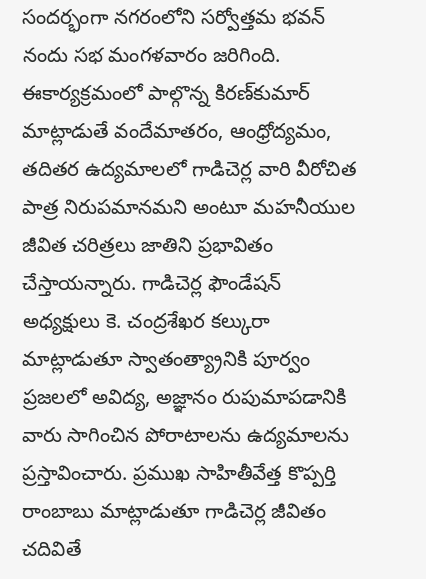సందర్భంగా నగరంలోని సర్వోత్తమ భవన్‌ నందు సభ మంగళవారం జరిగింది. ఈకార్యక్రమంలో పాల్గొన్న కిరణ్‌కుమార్‌ మాట్లాడుతే వందేమాతరం, ఆంధ్రోద్యమం, తదితర ఉద్యమాలలో గాడిచెర్ల వారి వీరోచిత పాత్ర నిరుపమానమని అంటూ మహనీయుల జీవిత చరిత్రలు జాతిని ప్రభావితం చేస్తాయన్నారు. గాడిచెర్ల ఫౌండేషన్‌ అధ్యక్షులు కె. చంద్రశేఖర కల్కురా మాట్లాడుతూ స్వాతంత్య్రానికి పూర్వం ప్రజలలో అవిద్య, అజ్ఞానం రుపుమాపడానికి వారు సాగించిన పోరాటాలను ఉద్యమాలను ప్రస్తావించారు. ప్రముఖ సాహితీవేత్త కొప్పర్తి రాంబాబు మాట్లాడుతూ గాడిచెర్ల జీవితం చదివితే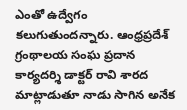ఎంతో ఉద్వేగం కలుగుతుందన్నారు. ఆంధ్రప్రదేశ్‌ గ్రంథాలయ సంఘ ప్రదాన కార్యదర్శి డాక్టర్‌ రావి శారద మాట్లాడుతూ నాడు సాగిన అనేక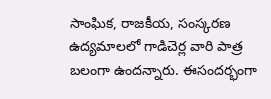సాంఘిక, రాజకీయ, సంస్కరణ ఉద్యమాలలో గాడిచెర్ల వారి పాత్ర బలంగా ఉందన్నారు. ఈసందర్భంగా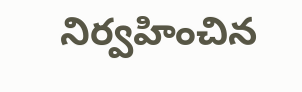నిర్వహించిన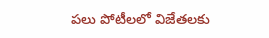పలు పోటీలలో విజేతలకు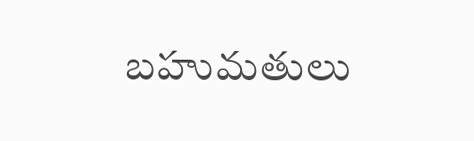బహుమతులు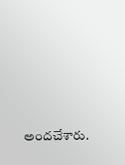అందచేశారు.